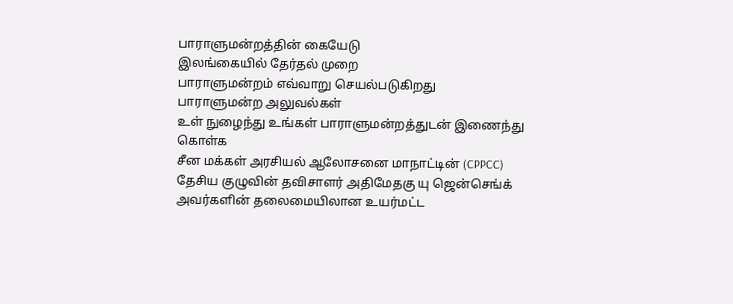பாராளுமன்றத்தின் கையேடு
இலங்கையில் தேர்தல் முறை
பாராளுமன்றம் எவ்வாறு செயல்படுகிறது
பாராளுமன்ற அலுவல்கள்
உள் நுழைந்து உங்கள் பாராளுமன்றத்துடன் இணைந்து கொள்க
சீன மக்கள் அரசியல் ஆலோசனை மாநாட்டின் (CPPCC) தேசிய குழுவின் தவிசாளர் அதிமேதகு யு ஜென்செங்க் அவர்களின் தலைமையிலான உயர்மட்ட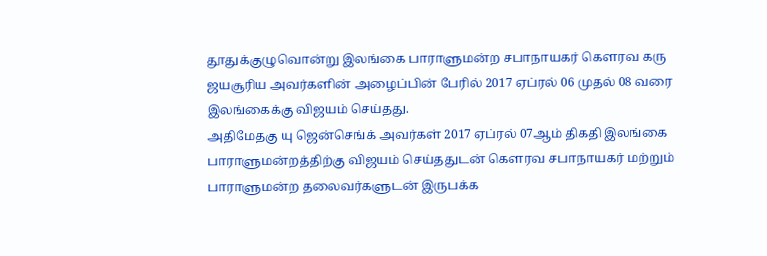தூதுக்குழுவொன்று இலங்கை பாராளுமன்ற சபாநாயகர் கௌரவ கரு ஜயசூரிய அவர்களின் அழைப்பின் பேரில் 2017 ஏப்ரல் 06 முதல் 08 வரை இலங்கைக்கு விஜயம் செய்தது.
அதிமேதகு யு ஜென்செங்க் அவர்கள் 2017 ஏப்ரல் 07ஆம் திகதி இலங்கை பாராளுமன்றத்திற்கு விஜயம் செய்ததுடன் கௌரவ சபாநாயகர் மற்றும் பாராளுமன்ற தலைவர்களுடன் இருபக்க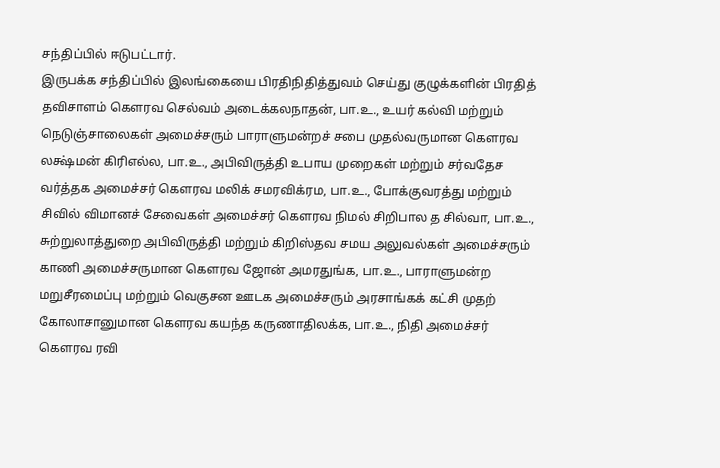சந்திப்பில் ஈடுபட்டார்.
இருபக்க சந்திப்பில் இலங்கையை பிரதிநிதித்துவம் செய்து குழுக்களின் பிரதித் தவிசாளம் கௌரவ செல்வம் அடைக்கலநாதன், பா.உ., உயர் கல்வி மற்றும் நெடுஞ்சாலைகள் அமைச்சரும் பாராளுமன்றச் சபை முதல்வருமான கௌரவ லக்ஷ்மன் கிரிஎல்ல, பா.உ., அபிவிருத்தி உபாய முறைகள் மற்றும் சர்வதேச வர்த்தக அமைச்சர் கௌரவ மலிக் சமரவிக்ரம, பா.உ., போக்குவரத்து மற்றும் சிவில் விமானச் சேவைகள் அமைச்சர் கௌரவ நிமல் சிறிபால த சில்வா, பா.உ., சுற்றுலாத்துறை அபிவிருத்தி மற்றும் கிறிஸ்தவ சமய அலுவல்கள் அமைச்சரும் காணி அமைச்சருமான கௌரவ ஜோன் அமரதுங்க, பா.உ., பாராளுமன்ற மறுசீரமைப்பு மற்றும் வெகுசன ஊடக அமைச்சரும் அரசாங்கக் கட்சி முதற் கோலாசானுமான கௌரவ கயந்த கருணாதிலக்க, பா.உ., நிதி அமைச்சர் கௌரவ ரவி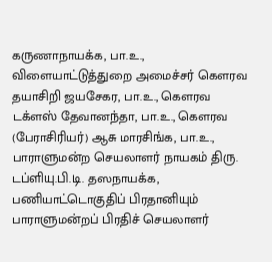கருணாநாயக்க, பா.உ., விளையாட்டுத்துறை அமைச்சர் கௌரவ தயாசிறி ஜயசேகர, பா.உ., கௌரவ டக்ளஸ் தேவானந்தா, பா.உ., கௌரவ (பேராசிரியர்) ஆசு மாரசிங்க, பா.உ., பாராளுமன்ற செயலாளர் நாயகம் திரு. டப்ளியு.பி.டி. தஸநாயக்க, பணியாட்டொகுதிப் பிரதானியும் பாராளுமன்றப் பிரதிச் செயலாளர்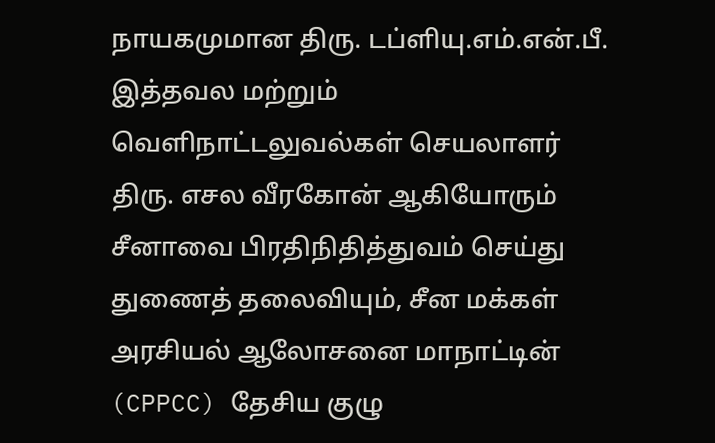நாயகமுமான திரு. டப்ளியு.எம்.என்.பீ. இத்தவல மற்றும் வெளிநாட்டலுவல்கள் செயலாளர் திரு. எசல வீரகோன் ஆகியோரும் சீனாவை பிரதிநிதித்துவம் செய்து துணைத் தலைவியும், சீன மக்கள் அரசியல் ஆலோசனை மாநாட்டின் (CPPCC) தேசிய குழு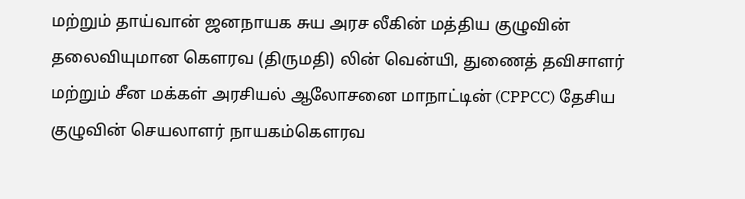மற்றும் தாய்வான் ஜனநாயக சுய அரச லீகின் மத்திய குழுவின் தலைவியுமான கௌரவ (திருமதி) லின் வென்யி, துணைத் தவிசாளர் மற்றும் சீன மக்கள் அரசியல் ஆலோசனை மாநாட்டின் (CPPCC) தேசிய குழுவின் செயலாளர் நாயகம்கௌரவ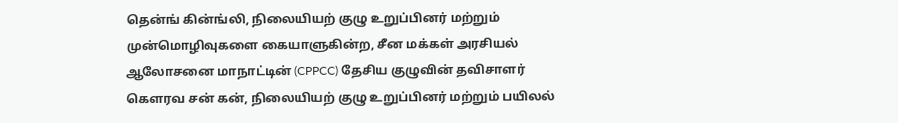தென்ங் கின்ங்லி, நிலையியற் குழு உறுப்பினர் மற்றும் முன்மொழிவுகளை கையாளுகின்ற, சீன மக்கள் அரசியல் ஆலோசனை மாநாட்டின் (CPPCC) தேசிய குழுவின் தவிசாளர் கௌரவ சன் கன், நிலையியற் குழு உறுப்பினர் மற்றும் பயிலல்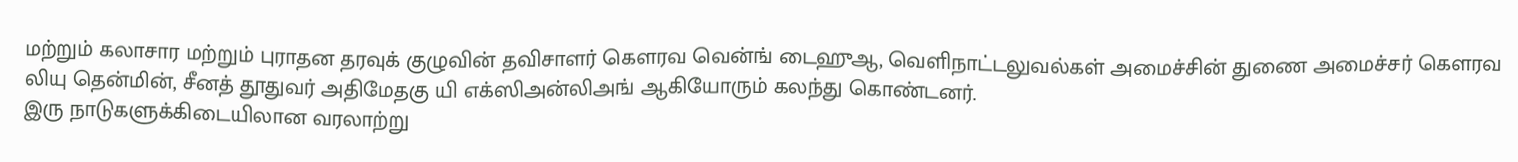மற்றும் கலாசார மற்றும் புராதன தரவுக் குழுவின் தவிசாளர் கௌரவ வென்ங் டைஹுஆ, வெளிநாட்டலுவல்கள் அமைச்சின் துணை அமைச்சர் கௌரவ லியு தென்மின், சீனத் தூதுவர் அதிமேதகு யி எக்ஸிஅன்லிஅங் ஆகியோரும் கலந்து கொண்டனர்.
இரு நாடுகளுக்கிடையிலான வரலாற்று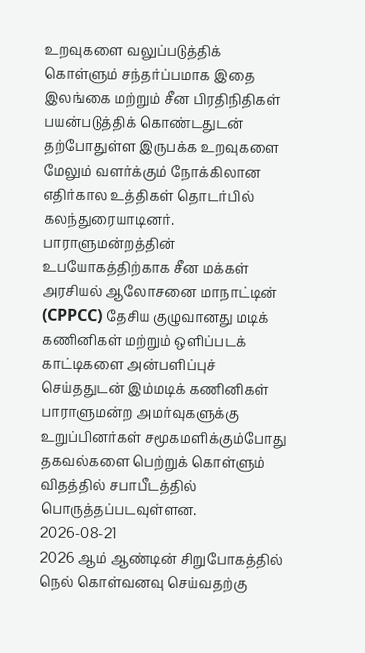உறவுகளை வலுப்படுத்திக் கொள்ளும் சந்தர்ப்பமாக இதை இலங்கை மற்றும் சீன பிரதிநிதிகள் பயன்படுத்திக் கொண்டதுடன் தற்போதுள்ள இருபக்க உறவுகளை மேலும் வளர்க்கும் நோக்கிலான எதிர்கால உத்திகள் தொடர்பில் கலந்துரையாடினர்.
பாராளுமன்றத்தின் உபயோகத்திற்காக சீன மக்கள் அரசியல் ஆலோசனை மாநாட்டின் (CPPCC) தேசிய குழுவானது மடிக் கணினிகள் மற்றும் ஒளிப்படக் காட்டிகளை அன்பளிப்புச் செய்ததுடன் இம்மடிக் கணினிகள் பாராளுமன்ற அமர்வுகளுக்கு உறுப்பினர்கள் சமூகமளிக்கும்போது தகவல்களை பெற்றுக் கொள்ளும் விதத்தில் சபாபீடத்தில் பொருத்தப்படவுள்ளன.
2026-08-21
2026 ஆம் ஆண்டின் சிறுபோகத்தில் நெல் கொள்வனவு செய்வதற்கு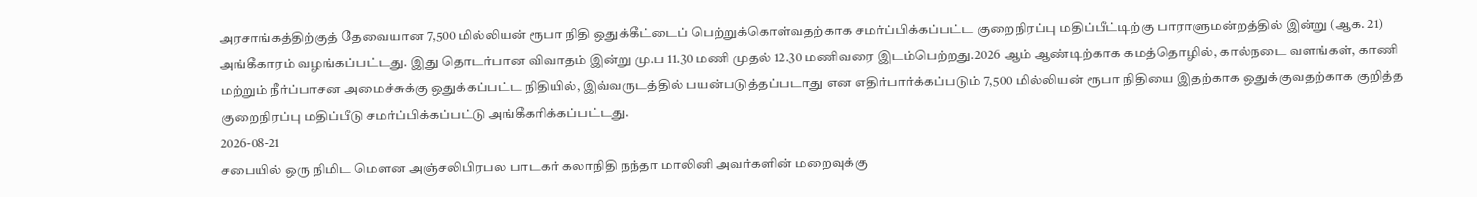அரசாங்கத்திற்குத் தேவையான 7,500 மில்லியன் ரூபா நிதி ஒதுக்கீட்டைப் பெற்றுக்கொள்வதற்காக சமர்ப்பிக்கப்பட்ட குறைநிரப்பு மதிப்பீட்டிற்கு பாராளுமன்றத்தில் இன்று (ஆக. 21) அங்கீகாரம் வழங்கப்பட்டது. இது தொடர்பான விவாதம் இன்று மு.ப 11.30 மணி முதல் 12.30 மணிவரை இடம்பெற்றது.2026 ஆம் ஆண்டிற்காக கமத்தொழில், கால்நடை வளங்கள், காணி மற்றும் நீர்ப்பாசன அமைச்சுக்கு ஒதுக்கப்பட்ட நிதியில், இவ்வருடத்தில் பயன்படுத்தப்படாது என எதிர்பார்க்கப்படும் 7,500 மில்லியன் ரூபா நிதியை இதற்காக ஒதுக்குவதற்காக குறித்த குறைநிரப்பு மதிப்பீடு சமர்ப்பிக்கப்பட்டு அங்கீகரிக்கப்பட்டது.
2026-08-21
சபையில் ஒரு நிமிட மௌன அஞ்சலிபிரபல பாடகர் கலாநிதி நந்தா மாலினி அவர்களின் மறைவுக்கு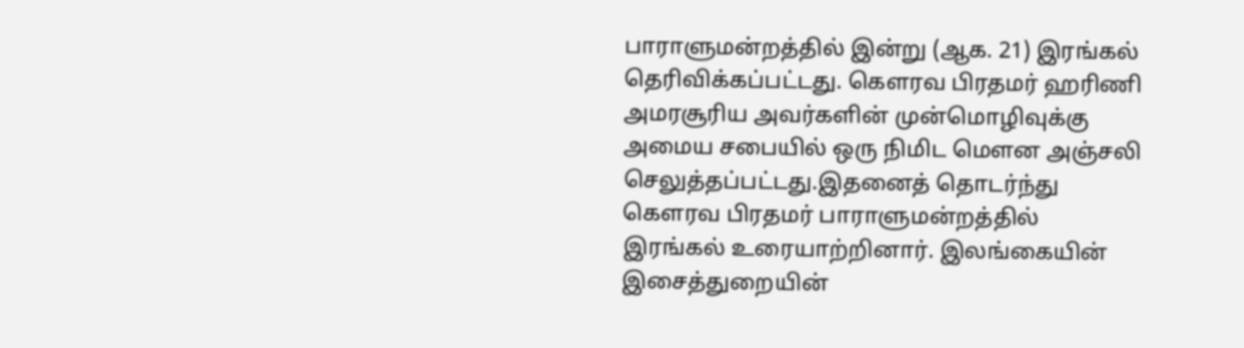பாராளுமன்றத்தில் இன்று (ஆக. 21) இரங்கல் தெரிவிக்கப்பட்டது. கௌரவ பிரதமர் ஹரிணி அமரசூரிய அவர்களின் முன்மொழிவுக்கு அமைய சபையில் ஒரு நிமிட மௌன அஞ்சலி செலுத்தப்பட்டது.இதனைத் தொடர்ந்து கௌரவ பிரதமர் பாராளுமன்றத்தில் இரங்கல் உரையாற்றினார். இலங்கையின் இசைத்துறையின்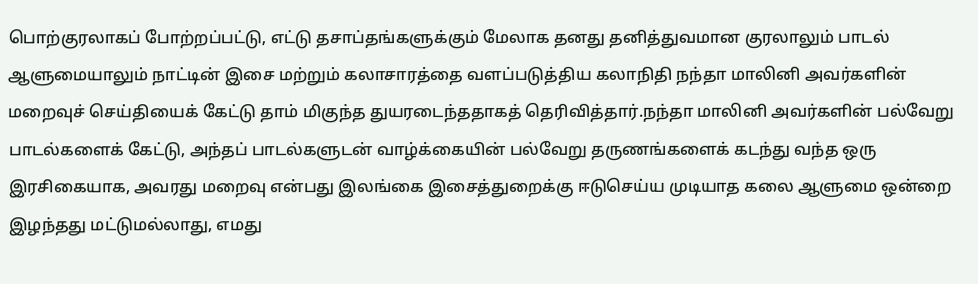பொற்குரலாகப் போற்றப்பட்டு, எட்டு தசாப்தங்களுக்கும் மேலாக தனது தனித்துவமான குரலாலும் பாடல் ஆளுமையாலும் நாட்டின் இசை மற்றும் கலாசாரத்தை வளப்படுத்திய கலாநிதி நந்தா மாலினி அவர்களின் மறைவுச் செய்தியைக் கேட்டு தாம் மிகுந்த துயரடைந்ததாகத் தெரிவித்தார்.நந்தா மாலினி அவர்களின் பல்வேறு பாடல்களைக் கேட்டு, அந்தப் பாடல்களுடன் வாழ்க்கையின் பல்வேறு தருணங்களைக் கடந்து வந்த ஒரு இரசிகையாக, அவரது மறைவு என்பது இலங்கை இசைத்துறைக்கு ஈடுசெய்ய முடியாத கலை ஆளுமை ஒன்றை இழந்தது மட்டுமல்லாது, எமது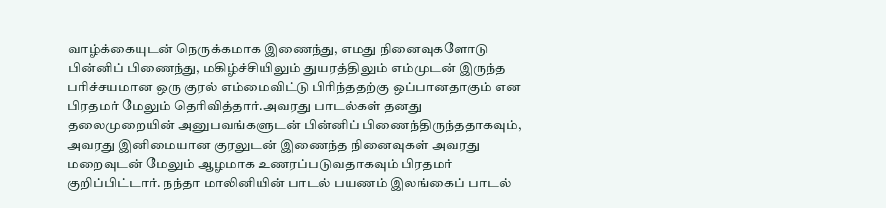வாழ்க்கையுடன் நெருக்கமாக இணைந்து, எமது நினைவுகளோடு பின்னிப் பிணைந்து, மகிழ்ச்சியிலும் துயரத்திலும் எம்முடன் இருந்த பரிச்சயமான ஒரு குரல் எம்மைவிட்டு பிரிந்ததற்கு ஒப்பானதாகும் என பிரதமர் மேலும் தெரிவித்தார்.அவரது பாடல்கள் தனது தலைமுறையின் அனுபவங்களுடன் பின்னிப் பிணைந்திருந்ததாகவும், அவரது இனிமையான குரலுடன் இணைந்த நினைவுகள் அவரது மறைவுடன் மேலும் ஆழமாக உணரப்படுவதாகவும் பிரதமர் குறிப்பிட்டார். நந்தா மாலினியின் பாடல் பயணம் இலங்கைப் பாடல்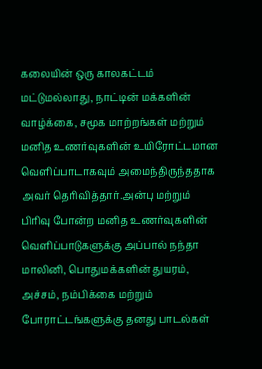கலையின் ஒரு காலகட்டம் மட்டுமல்லாது, நாட்டின் மக்களின் வாழ்க்கை, சமூக மாற்றங்கள் மற்றும் மனித உணர்வுகளின் உயிரோட்டமான வெளிப்பாடாகவும் அமைந்திருந்ததாக அவர் தெரிவித்தார்.அன்பு மற்றும் பிரிவு போன்ற மனித உணர்வுகளின் வெளிப்பாடுகளுக்கு அப்பால் நந்தா மாலினி, பொதுமக்களின் துயரம், அச்சம், நம்பிக்கை மற்றும் போராட்டங்களுக்கு தனது பாடல்கள்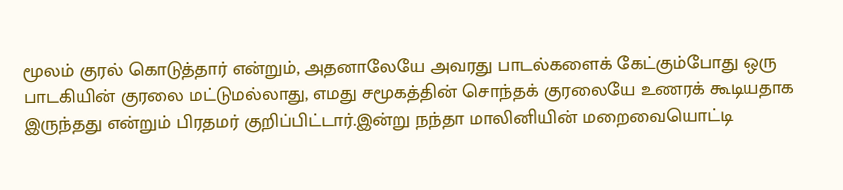மூலம் குரல் கொடுத்தார் என்றும், அதனாலேயே அவரது பாடல்களைக் கேட்கும்போது ஒரு பாடகியின் குரலை மட்டுமல்லாது, எமது சமூகத்தின் சொந்தக் குரலையே உணரக் கூடியதாக இருந்தது என்றும் பிரதமர் குறிப்பிட்டார்.இன்று நந்தா மாலினியின் மறைவையொட்டி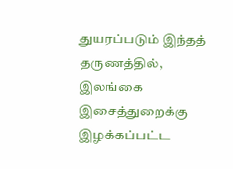துயரப்படும் இந்தத் தருணத்தில், இலங்கை இசைத்துறைக்கு இழக்கப்பட்ட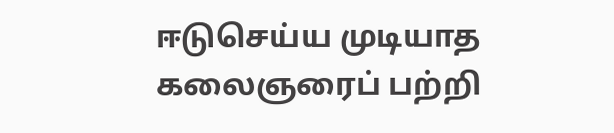ஈடுசெய்ய முடியாத கலைஞரைப் பற்றி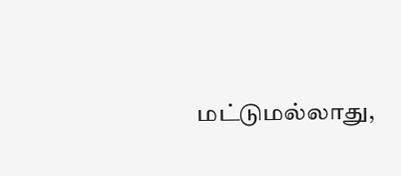மட்டுமல்லாது,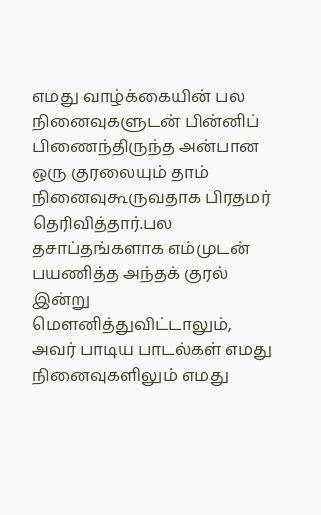எமது வாழ்க்கையின் பல நினைவுகளுடன் பின்னிப் பிணைந்திருந்த அன்பான ஒரு குரலையும் தாம் நினைவுகூருவதாக பிரதமர் தெரிவித்தார்.பல தசாப்தங்களாக எம்முடன் பயணித்த அந்தக் குரல் இன்று மௌனித்துவிட்டாலும், அவர் பாடிய பாடல்கள் எமது நினைவுகளிலும் எமது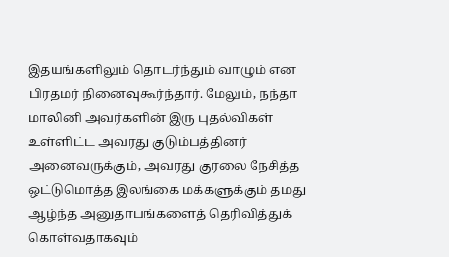இதயங்களிலும் தொடர்ந்தும் வாழும் என பிரதமர் நினைவுகூர்ந்தார். மேலும், நந்தா மாலினி அவர்களின் இரு புதல்விகள் உள்ளிட்ட அவரது குடும்பத்தினர் அனைவருக்கும், அவரது குரலை நேசித்த ஒட்டுமொத்த இலங்கை மக்களுக்கும் தமது ஆழ்ந்த அனுதாபங்களைத் தெரிவித்துக் கொள்வதாகவும்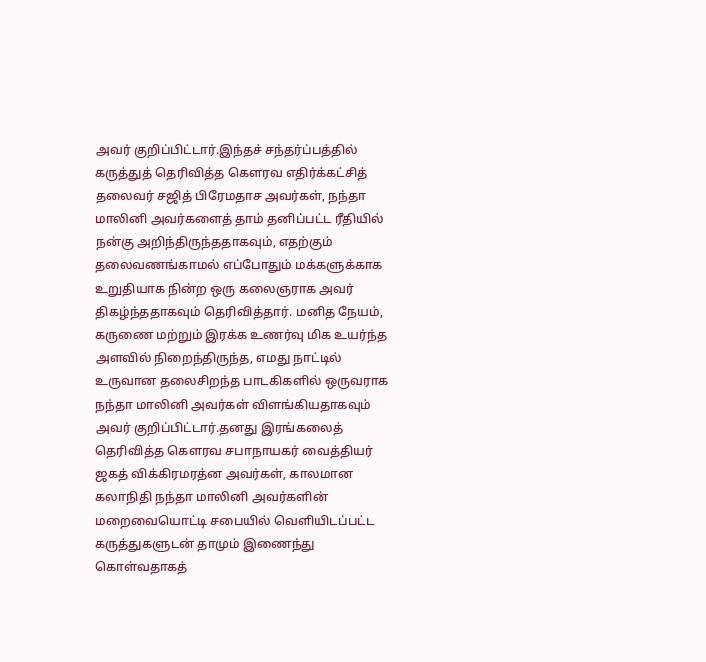அவர் குறிப்பிட்டார்.இந்தச் சந்தர்ப்பத்தில் கருத்துத் தெரிவித்த கௌரவ எதிர்க்கட்சித் தலைவர் சஜித் பிரேமதாச அவர்கள், நந்தா மாலினி அவர்களைத் தாம் தனிப்பட்ட ரீதியில் நன்கு அறிந்திருந்ததாகவும், எதற்கும் தலைவணங்காமல் எப்போதும் மக்களுக்காக உறுதியாக நின்ற ஒரு கலைஞராக அவர் திகழ்ந்ததாகவும் தெரிவித்தார். மனித நேயம், கருணை மற்றும் இரக்க உணர்வு மிக உயர்ந்த அளவில் நிறைந்திருந்த, எமது நாட்டில் உருவான தலைசிறந்த பாடகிகளில் ஒருவராக நந்தா மாலினி அவர்கள் விளங்கியதாகவும் அவர் குறிப்பிட்டார்.தனது இரங்கலைத் தெரிவித்த கௌரவ சபாநாயகர் வைத்தியர் ஜகத் விக்கிரமரத்ன அவர்கள், காலமான கலாநிதி நந்தா மாலினி அவர்களின் மறைவையொட்டி சபையில் வெளியிடப்பட்ட கருத்துகளுடன் தாமும் இணைந்து கொள்வதாகத்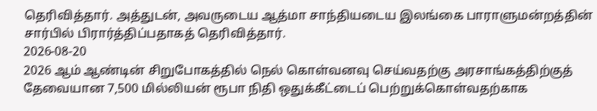தெரிவித்தார். அத்துடன், அவருடைய ஆத்மா சாந்தியடைய இலங்கை பாராளுமன்றத்தின் சார்பில் பிரார்த்திப்பதாகத் தெரிவித்தார்.
2026-08-20
2026 ஆம் ஆண்டின் சிறுபோகத்தில் நெல் கொள்வனவு செய்வதற்கு அரசாங்கத்திற்குத் தேவையான 7,500 மில்லியன் ரூபா நிதி ஒதுக்கீட்டைப் பெற்றுக்கொள்வதற்காக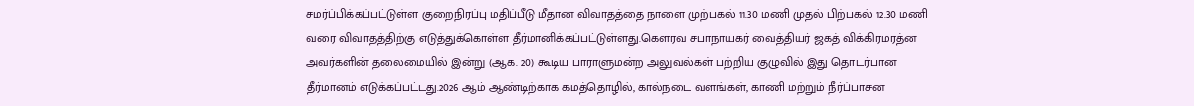சமர்ப்பிக்கப்பட்டுள்ள குறைநிரப்பு மதிப்பீடு மீதான விவாதத்தை நாளை முற்பகல் 11.30 மணி முதல் பிற்பகல் 12.30 மணி வரை விவாதத்திற்கு எடுத்துக்கொள்ள தீர்மானிக்கப்பட்டுள்ளது.கௌரவ சபாநாயகர் வைத்தியர் ஜகத் விக்கிரமரத்ன அவர்களின் தலைமையில் இன்று (ஆக. 20) கூடிய பாராளுமன்ற அலுவல்கள் பற்றிய குழுவில் இது தொடர்பான தீர்மானம் எடுக்கப்பட்டது.2026 ஆம் ஆண்டிற்காக கமத்தொழில், கால்நடை வளங்கள், காணி மற்றும் நீர்ப்பாசன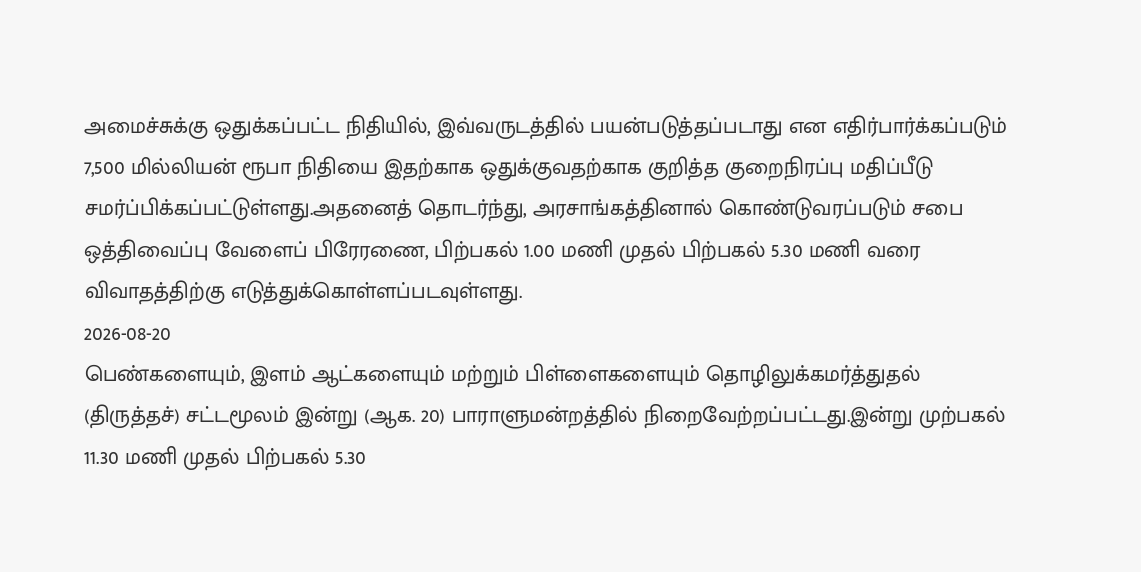அமைச்சுக்கு ஒதுக்கப்பட்ட நிதியில், இவ்வருடத்தில் பயன்படுத்தப்படாது என எதிர்பார்க்கப்படும் 7,500 மில்லியன் ரூபா நிதியை இதற்காக ஒதுக்குவதற்காக குறித்த குறைநிரப்பு மதிப்பீடு சமர்ப்பிக்கப்பட்டுள்ளது.அதனைத் தொடர்ந்து, அரசாங்கத்தினால் கொண்டுவரப்படும் சபை ஒத்திவைப்பு வேளைப் பிரேரணை, பிற்பகல் 1.00 மணி முதல் பிற்பகல் 5.30 மணி வரை விவாதத்திற்கு எடுத்துக்கொள்ளப்படவுள்ளது.
2026-08-20
பெண்களையும், இளம் ஆட்களையும் மற்றும் பிள்ளைகளையும் தொழிலுக்கமர்த்துதல் (திருத்தச்) சட்டமூலம் இன்று (ஆக. 20) பாராளுமன்றத்தில் நிறைவேற்றப்பட்டது.இன்று முற்பகல் 11.30 மணி முதல் பிற்பகல் 5.30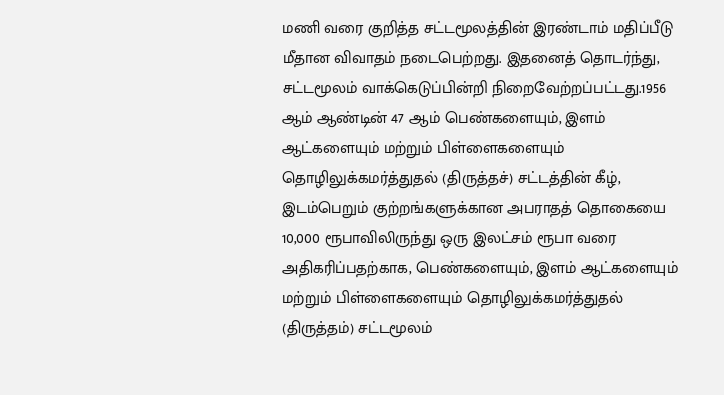மணி வரை குறித்த சட்டமூலத்தின் இரண்டாம் மதிப்பீடு மீதான விவாதம் நடைபெற்றது. இதனைத் தொடர்ந்து, சட்டமூலம் வாக்கெடுப்பின்றி நிறைவேற்றப்பட்டது.1956 ஆம் ஆண்டின் 47 ஆம் பெண்களையும், இளம் ஆட்களையும் மற்றும் பிள்ளைகளையும் தொழிலுக்கமர்த்துதல் (திருத்தச்) சட்டத்தின் கீழ், இடம்பெறும் குற்றங்களுக்கான அபராதத் தொகையை 10,000 ரூபாவிலிருந்து ஒரு இலட்சம் ரூபா வரை அதிகரிப்பதற்காக, பெண்களையும், இளம் ஆட்களையும் மற்றும் பிள்ளைகளையும் தொழிலுக்கமர்த்துதல் (திருத்தம்) சட்டமூலம்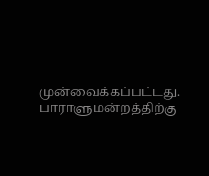முன்வைக்கப்பட்டது.
பாராளுமன்றத்திற்கு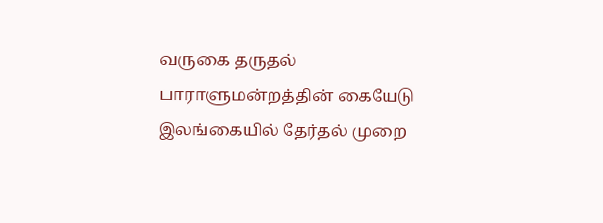வருகை தருதல்
பாராளுமன்றத்தின் கையேடு
இலங்கையில் தேர்தல் முறை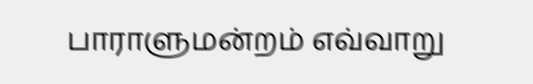பாராளுமன்றம் எவ்வாறு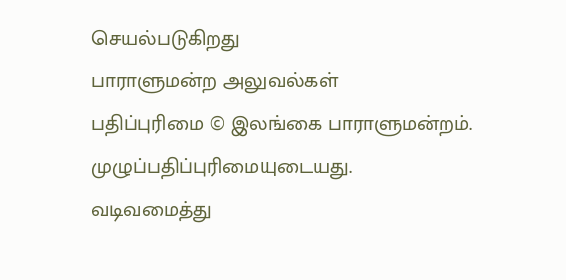செயல்படுகிறது
பாராளுமன்ற அலுவல்கள்
பதிப்புரிமை © இலங்கை பாராளுமன்றம்.
முழுப்பதிப்புரிமையுடையது.
வடிவமைத்து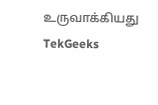உருவாக்கியது TekGeeks